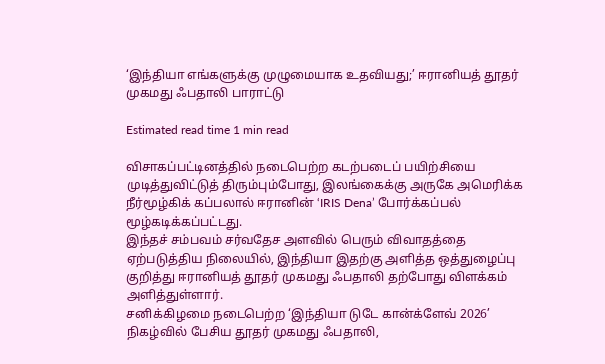‘இந்தியா எங்களுக்கு முழுமையாக உதவியது;’ ஈரானியத் தூதர் முகமது ஃபதாலி பாராட்டு

Estimated read time 1 min read

விசாகப்பட்டினத்தில் நடைபெற்ற கடற்படைப் பயிற்சியை முடித்துவிட்டுத் திரும்பும்போது, இலங்கைக்கு அருகே அமெரிக்க நீர்மூழ்கிக் கப்பலால் ஈரானின் ‘IRIS Dena’ போர்க்கப்பல் மூழ்கடிக்கப்பட்டது.
இந்தச் சம்பவம் சர்வதேச அளவில் பெரும் விவாதத்தை ஏற்படுத்திய நிலையில், இந்தியா இதற்கு அளித்த ஒத்துழைப்பு குறித்து ஈரானியத் தூதர் முகமது ஃபதாலி தற்போது விளக்கம் அளித்துள்ளார்.
சனிக்கிழமை நடைபெற்ற ‘இந்தியா டுடே கான்க்ளேவ் 2026’ நிகழ்வில் பேசிய தூதர் முகமது ஃபதாலி,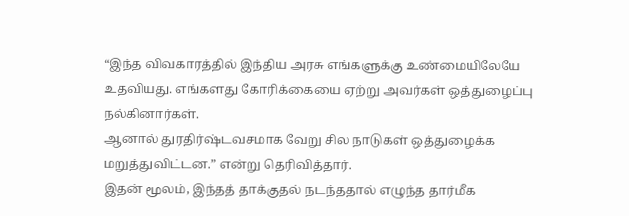“இந்த விவகாரத்தில் இந்திய அரசு எங்களுக்கு உண்மையிலேயே உதவியது. எங்களது கோரிக்கையை ஏற்று அவர்கள் ஒத்துழைப்பு நல்கினார்கள்.
ஆனால் துரதிர்ஷ்டவசமாக வேறு சில நாடுகள் ஒத்துழைக்க மறுத்துவிட்டன.” என்று தெரிவித்தார்.
இதன் மூலம், இந்தத் தாக்குதல் நடந்ததால் எழுந்த தார்மீக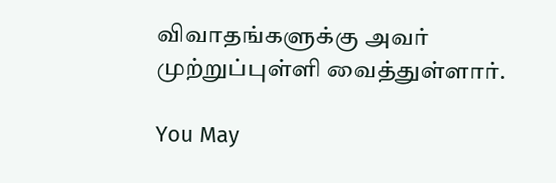விவாதங்களுக்கு அவர் முற்றுப்புள்ளி வைத்துள்ளார்.

You May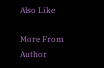Also Like

More From Author